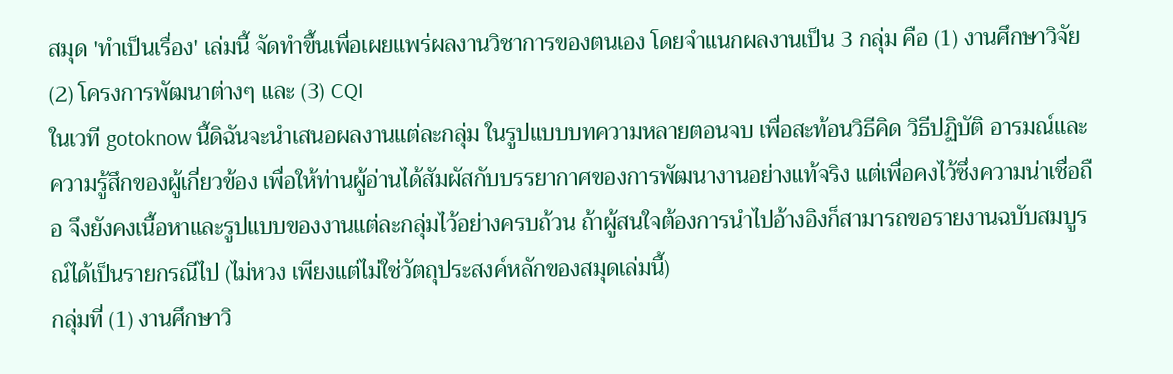สมุด 'ทำเป็นเรื่อง' เล่มนี้ จัดทำขึ้นเพื่อเผยแพร่ผลงานวิชาการของตนเอง โดยจำแนกผลงานเป็น 3 กลุ่ม คือ (1) งานศึกษาวิจัย (2) โครงการพัฒนาต่างๆ และ (3) CQI
ในเวที gotoknow นี้ดิฉันจะนำเสนอผลงานแต่ละกลุ่ม ในรูปแบบบทความหลายตอนจบ เพื่อสะท้อนวิธีคิด วิธีปฏิบัติ อารมณ์และความรู้สึกของผู้เกี่ยวข้อง เพื่อให้ท่านผู้อ่านได้สัมผัสกับบรรยากาศของการพัฒนางานอย่างแท้จริง แต่เพื่อคงไว้ซึ่งความน่าเชื่อถือ จึงยังคงเนื้อหาและรูปแบบของงานแต่ละกลุ่มไว้อย่างครบถ้วน ถ้าผู้สนใจต้องการนำไปอ้างอิงก็สามารถขอรายงานฉบับสมบูรณ์ได้เป็นรายกรณีไป (ไม่หวง เพียงแต่ไม่ใช่วัตถุประสงค์หลักของสมุดเล่มนี้)
กลุ่มที่ (1) งานศึกษาวิ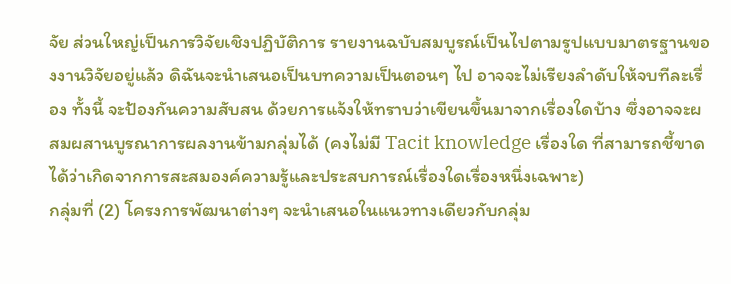จัย ส่วนใหญ่เป็นการวิจัยเชิงปฏิบัติการ รายงานฉบับสมบูรณ์เป็นไปตามรูปแบบมาตรฐานของงานวิจัยอยู่แล้ว ดิฉันจะนำเสนอเป็นบทความเป็นตอนๆ ไป อาจจะไม่เรียงลำดับให้จบทีละเรื่อง ทั้งนี้ จะป้องกันความสับสน ด้วยการแจ้งให้ทราบว่าเขียนขึ้นมาจากเรื่องใดบ้าง ซึ่งอาจจะผสมผสานบูรณาการผลงานข้ามกลุ่มได้ (คงไม่มี Tacit knowledge เรื่องใด ที่สามารถชี้ขาดได้ว่าเกิดจากการสะสมองค์ความรู้และประสบการณ์เรื่องใดเรื่องหนึ่งเฉพาะ)
กลุ่มที่ (2) โครงการพัฒนาต่างๆ จะนำเสนอในแนวทางเดียวกับกลุ่ม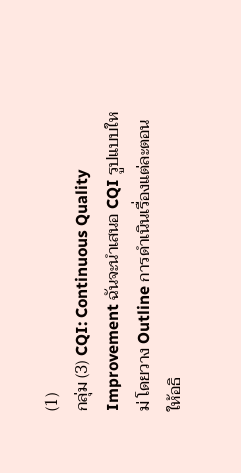(1)
กลุ่ม (3) CQI: Continuous Quality Improvement ฉันจะนำเสนอ CQI รูปแบบใหม่ โดยวาง Outline การดำเนินเรื่องแต่ละตอนให้อธิ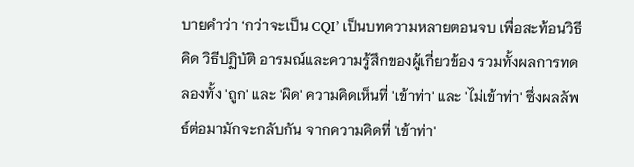บายคำว่า ‘กว่าจะเป็น CQI’ เป็นบทความหลายตอนจบ เพื่อสะท้อนวิธีคิด วิธีปฏิบัติ อารมณ์และความรู้สึกของผู้เกี่ยวข้อง รวมทั้งผลการทดลองทั้ง 'ถูก' และ 'ผิด' ความคิดเห็นที่ 'เข้าท่า' และ 'ไม่เข้าท่า' ซึ่งผลลัพธ์ต่อมามักจะกลับกัน จากความคิดที่ 'เข้าท่า'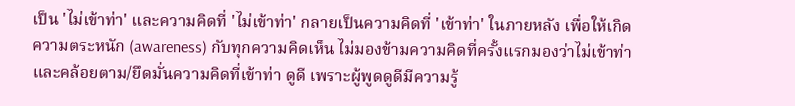เป็น 'ไม่เข้าท่า' และความคิดที่ 'ไม่เข้าท่า' กลายเป็นความคิดที่ 'เข้าท่า' ในภายหลัง เพื่อให้เกิดความตระหนัก (awareness) กับทุกความคิดเห็น ไม่มองข้ามความคิดที่ครั้งแรกมองว่าไม่เข้าท่า และคล้อยตาม/ยึดมั่นความคิดที่เข้าท่า ดูดี เพราะผู้พูดดูดีมีความรู้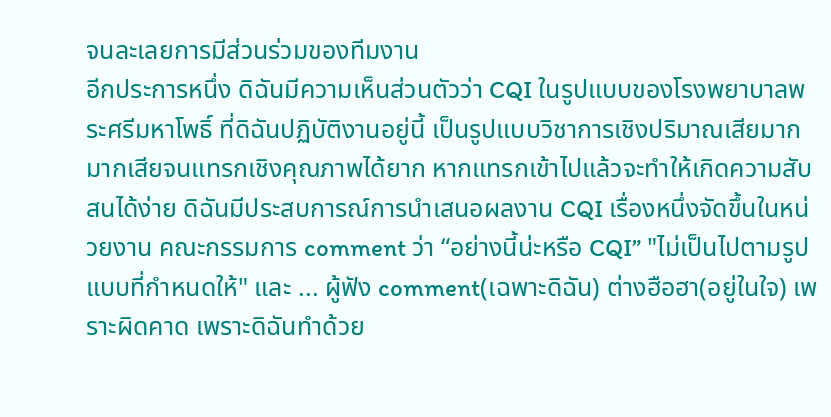จนละเลยการมีส่วนร่วมของทีมงาน
อีกประการหนึ่ง ดิฉันมีความเห็นส่วนตัวว่า CQI ในรูปแบบของโรงพยาบาลพระศรีมหาโพธิ์ ที่ดิฉันปฏิบัติงานอยู่นี้ เป็นรูปแบบวิชาการเชิงปริมาณเสียมาก มากเสียจนแทรกเชิงคุณภาพได้ยาก หากแทรกเข้าไปแล้วจะทำให้เกิดความสับสนได้ง่าย ดิฉันมีประสบการณ์การนำเสนอผลงาน CQI เรื่องหนึ่งจัดขึ้นในหน่วยงาน คณะกรรมการ comment ว่า “อย่างนี้น่ะหรือ CQI” "ไม่เป็นไปตามรูปแบบที่กำหนดให้" และ ... ผู้ฟัง comment(เฉพาะดิฉัน) ต่างฮือฮา(อยู่ในใจ) เพราะผิดคาด เพราะดิฉันทำด้วย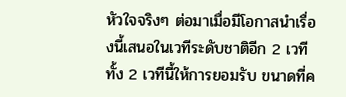หัวใจจริงๆ ต่อมาเมื่อมีโอกาสนำเรื่องนี้เสนอในเวทีระดับชาติอีก 2 เวที ทั้ง 2 เวทีนี้ให้การยอมรับ ขนาดที่ค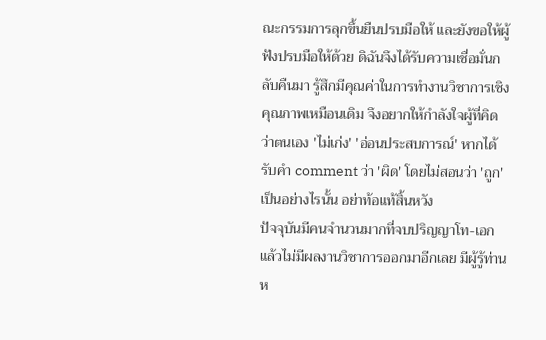ณะกรรมการลุกขึ้นยืนปรบมือให้ และยังขอให้ผู้ฟังปรบมือให้ด้วย ดิฉันจึงได้รับความเชื่อมั่นกลับคืนมา รู้สึกมีคุณค่าในการทำงานวิชาการเชิงคุณภาพเหมือนเดิม จึงอยากให้กำลังใจผู้ที่คิดว่าตนเอง 'ไม่เก่ง' 'อ่อนประสบการณ์' หากได้รับคำ comment ว่า 'ผิด' โดยไม่สอนว่า 'ถูก' เป็นอย่างไรนั้น อย่าท้อแท้สิ้นหวัง
ปัจจุบันมีคนจำนวนมากที่จบปริญญาโท-เอก แล้วไม่มีผลงานวิชาการออกมาอีกเลย มีผู้รู้ท่านห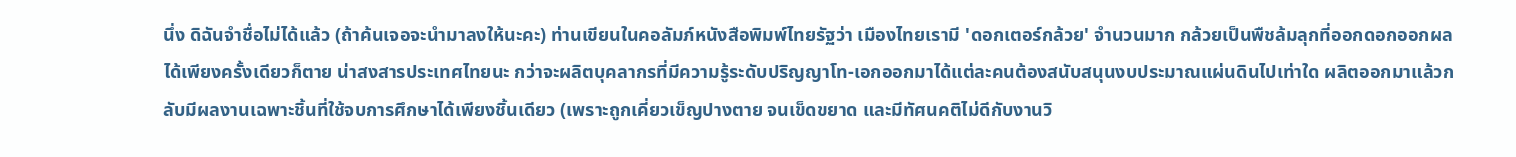นึ่ง ดิฉันจำชื่อไม่ได้แล้ว (ถ้าค้นเจอจะนำมาลงให้นะคะ) ท่านเขียนในคอลัมภ์หนังสือพิมพ์ไทยรัฐว่า เมืองไทยเรามี 'ดอกเตอร์กล้วย' จำนวนมาก กล้วยเป็นพืชล้มลุกที่ออกดอกออกผลได้เพียงครั้งเดียวก็ตาย น่าสงสารประเทศไทยนะ กว่าจะผลิตบุคลากรที่มีความรู้ระดับปริญญาโท-เอกออกมาได้แต่ละคนต้องสนับสนุนงบประมาณแผ่นดินไปเท่าใด ผลิตออกมาแล้วกลับมีผลงานเฉพาะชิ้นที่ใช้จบการศึกษาได้เพียงชิ้นเดียว (เพราะถูกเคี่ยวเข็ญปางตาย จนเข็ดขยาด และมีทัศนคติไม่ดีกับงานวิ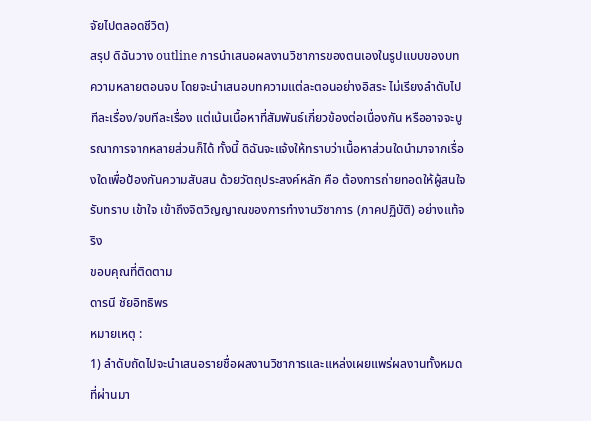จัยไปตลอดชีวิต)
สรุป ดิฉันวาง outline การนำเสนอผลงานวิชาการของตนเองในรูปแบบของบทความหลายตอนจบ โดยจะนำเสนอบทความแต่ละตอนอย่างอิสระ ไม่เรียงลำดับไปทีละเรื่อง/จบทีละเรื่อง แต่เน้นเนื้อหาที่สัมพันธ์เกี่ยวข้องต่อเนื่องกัน หรืออาจจะบูรณาการจากหลายส่วนก็ได้ ทั้งนี้ ดิฉันจะแจ้งให้ทราบว่าเนื้อหาส่วนใดนำมาจากเรื่องใดเพื่อป้องกันความสับสน ด้วยวัตถุประสงค์หลัก คือ ต้องการถ่ายทอดให้ผู้สนใจรับทราบ เข้าใจ เข้าถึงจิตวิญญาณของการทำงานวิชาการ (ภาคปฏิบัติ) อย่างแท้จริง
ขอบคุณที่ติดตาม
ดารนี ชัยอิทธิพร
หมายเหตุ :
1) ลำดับถัดไปจะนำเสนอรายชื่อผลงานวิชาการและแหล่งเผยแพร่ผลงานทั้งหมดที่ผ่านมา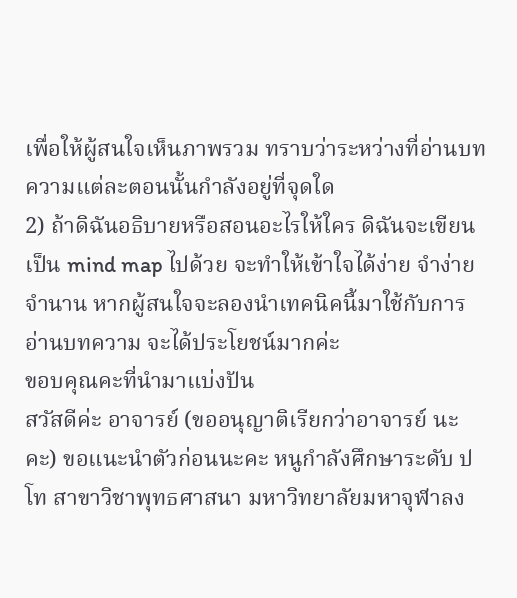เพื่อให้ผู้สนใจเห็นภาพรวม ทราบว่าระหว่างที่อ่านบทความแต่ละตอนนั้นกำลังอยู่ที่จุดใด
2) ถ้าดิฉันอธิบายหรือสอนอะไรให้ใคร ดิฉันจะเขียนเป็น mind map ไปด้วย จะทำให้เข้าใจได้ง่าย จำง่าย จำนาน หากผู้สนใจจะลองนำเทคนิคนี้มาใช้กับการอ่านบทความ จะได้ประโยชน์มากค่ะ
ขอบคุณคะที่นำมาแบ่งปัน
สวัสดีค่ะ อาจารย์ (ขออนุญาติเรียกว่าอาจารย์ นะคะ) ขอแนะนำตัวก่อนนะคะ หนูกำลังศึกษาระดับ ป โท สาขาวิชาพุทธศาสนา มหาวิทยาลัยมหาจุฬาลง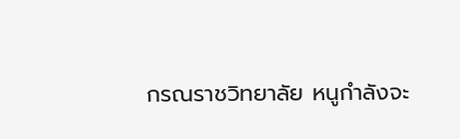กรณราชวิทยาลัย หนูกำลังจะ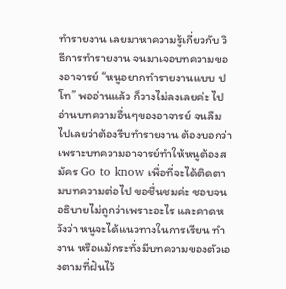ทำรายงาน เลยมาหาความรู้เกี่ยวกับ วิธีการทำรายงาน จนมาเจอบทความของอาจารย์ “หนูอยากทำรายงานแบบ ป โท” พออ่านแล้ว ก็วางไม่ลงเลยค่ะ ไปอ่านบทความอื่นๆของอาจารย์ จนลืมไปเลยว่าต้องรีบทำรายงาน ต้องบอกว่า เพราะบทความอาจารย์ทำให้หนูต้องสมัคร Go to know เพื่อที่จะได้ติดตามบทความต่อไป ขอชื่นชมค่ะ ชอบจนอธิบายไม่ถูกว่าเพราะอะไร และคาดหวังว่า หนูจะได้แนวทางในการเรียน ทำงาน หรือแม้กระทั่งมีบทความของตัวเองตามที่ฝันไว้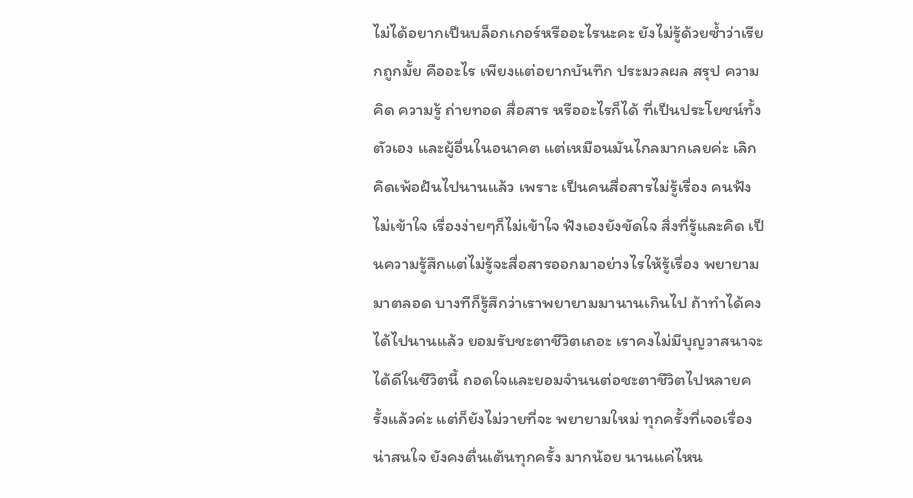ไม่ได้อยากเป็นบล็อกเกอร์หรืออะไรนะคะ ยังไม่รู้ด้วยซ้ำว่าเรียกถูกมั้ย คืออะไร เพียงแต่อยากบันทึก ประมวลผล สรุป ความคิด ความรู้ ถ่ายทอด สื่อสาร หรืออะไรก็ได้ ที่เป็นประโยชน์ทั้งตัวเอง และผู้อื่นในอนาคต แต่เหมือนมันไกลมากเลยค่ะ เลิกคิดเพ้อฝันไปนานแล้ว เพราะ เป็นคนสื่อสารไม่รู้เรื่อง คนฟังไม่เข้าใจ เรื่องง่ายๆก็ไม่เข้าใจ ฟังเองยังขัดใจ สิ่งที่รู้และคิด เป็นความรู้สึกแต่ไม่รู้จะสื่อสารออกมาอย่างไรให้รู้เรื่อง พยายามมาตลอด บางทีก็รู้สึกว่าเราพยายามมานานเกินไป ถ้าทำได้คงได้ไปนานแล้ว ยอมรับชะตาชีวิตเถอะ เราคงไม่มีบุญวาสนาจะได้ดีในชีวิตนี้ ถอดใจและยอมจำนนต่อชะตาชีวิตไปหลายครั้งแล้วค่ะ แต่ก็ยังไม่วายที่จะ พยายามใหม่ ทุกครั้งที่เจอเรื่องน่าสนใจ ยังคงตื่นเต้นทุกครั้ง มากน้อย นานแค่ไหน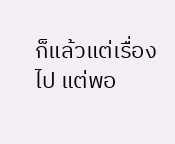ก็แล้วแต่เรื่องไป แต่พอ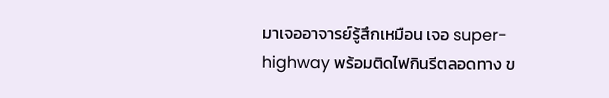มาเจออาจารย์รู้สึกเหมือน เจอ super-highway พร้อมติดไฟกินรีตลอดทาง ข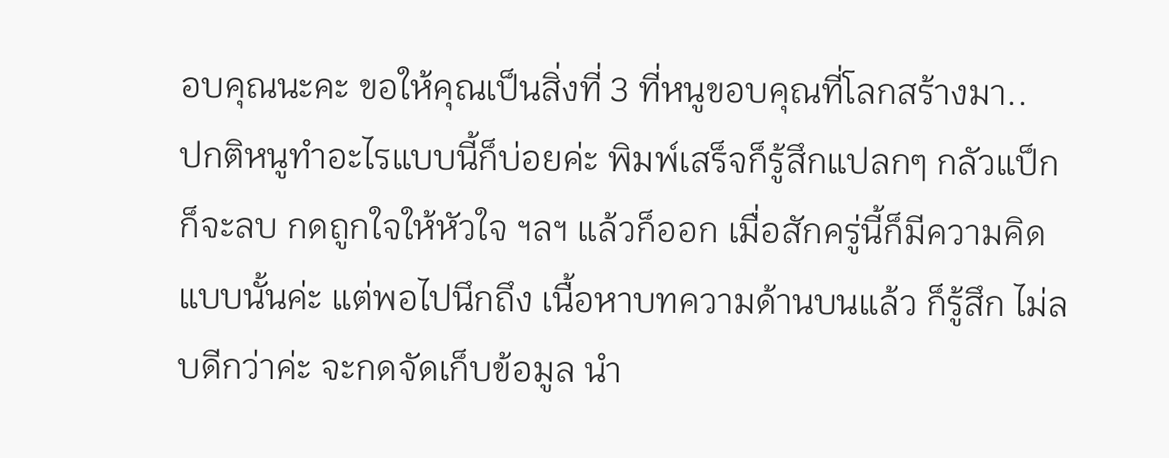อบคุณนะคะ ขอให้คุณเป็นสิ่งที่ 3 ที่หนูขอบคุณที่โลกสร้างมา..
ปกติหนูทำอะไรแบบนี้ก็บ่อยค่ะ พิมพ์เสร็จก็รู้สึกแปลกๆ กลัวแป็ก ก็จะลบ กดถูกใจให้หัวใจ ฯลฯ แล้วก็ออก เมื่อสักครู่นี้ก็มีความคิดแบบนั้นค่ะ แต่พอไปนึกถึง เนื้อหาบทความด้านบนแล้ว ก็รู้สึก ไม่ลบดีกว่าค่ะ จะกดจัดเก็บข้อมูล นำ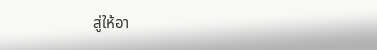สู่ให้อา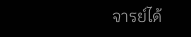จารย์ได้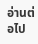อ่านต่อไป